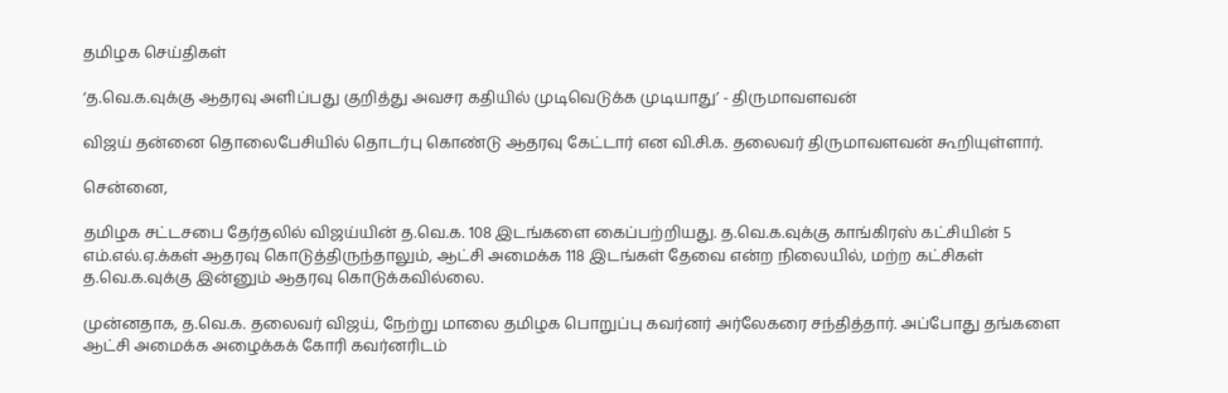தமிழக செய்திகள்

‘த.வெ.க.வுக்கு ஆதரவு அளிப்பது குறித்து அவசர கதியில் முடிவெடுக்க முடியாது’ - திருமாவளவன்

விஜய் தன்னை தொலைபேசியில் தொடர்பு கொண்டு ஆதரவு கேட்டார் என வி.சி.க. தலைவர் திருமாவளவன் கூறியுள்ளார்.

சென்னை,

தமிழக சட்டசபை தேர்தலில் விஜய்யின் த.வெ.க. 108 இடங்களை கைப்பற்றியது. த.வெ.க.வுக்கு காங்கிரஸ் கட்சியின் 5 எம்.எல்.ஏ.க்கள் ஆதரவு கொடுத்திருந்தாலும், ஆட்சி அமைக்க 118 இடங்கள் தேவை என்ற நிலையில், மற்ற கட்சிகள் த.வெ.க.வுக்கு இன்னும் ஆதரவு கொடுக்கவில்லை.

முன்னதாக, த.வெ.க. தலைவர் விஜய், நேற்று மாலை தமிழக பொறுப்பு கவர்னர் அர்லேகரை சந்தித்தார். அப்போது தங்களை ஆட்சி அமைக்க அழைக்கக் கோரி கவர்னரிடம்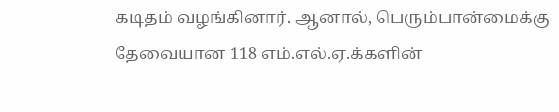கடிதம் வழங்கினார். ஆனால், பெரும்பான்மைக்கு தேவையான 118 எம்.எல்.ஏ.க்களின்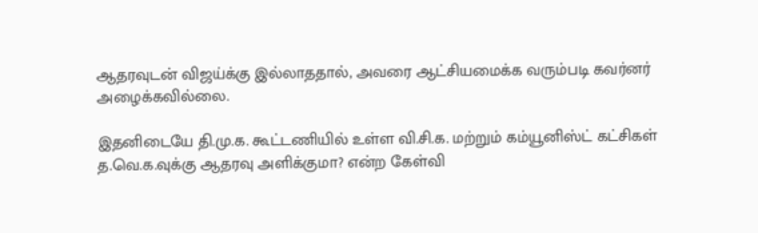ஆதரவுடன் விஜய்க்கு இல்லாததால், அவரை ஆட்சியமைக்க வரும்படி கவர்னர் அழைக்கவில்லை.

இதனிடையே தி.மு.க. கூட்டணியில் உள்ள வி.சி.க. மற்றும் கம்யூனிஸ்ட் கட்சிகள் த.வெ.க.வுக்கு ஆதரவு அளிக்குமா? என்ற கேள்வி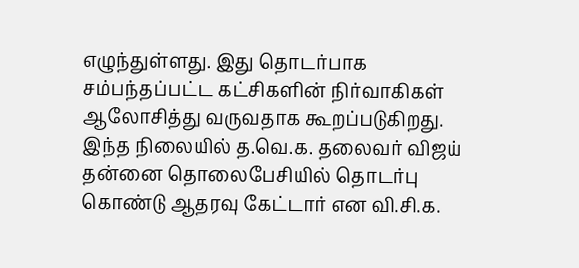எழுந்துள்ளது. இது தொடர்பாக சம்பந்தப்பட்ட கட்சிகளின் நிர்வாகிகள் ஆலோசித்து வருவதாக கூறப்படுகிறது. இந்த நிலையில் த.வெ.க. தலைவர் விஜய் தன்னை தொலைபேசியில் தொடர்பு கொண்டு ஆதரவு கேட்டார் என வி.சி.க.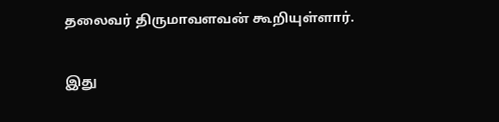தலைவர் திருமாவளவன் கூறியுள்ளார்.

இது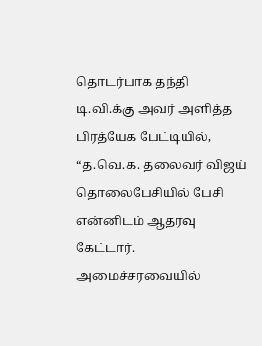தொடர்பாக தந்தி டி.வி.க்கு அவர் அளித்த பிரத்யேக பேட்டியில், “த.வெ.க. தலைவர் விஜய் தொலைபேசியில் பேசி என்னிடம் ஆதரவு கேட்டார். அமைச்சரவையில்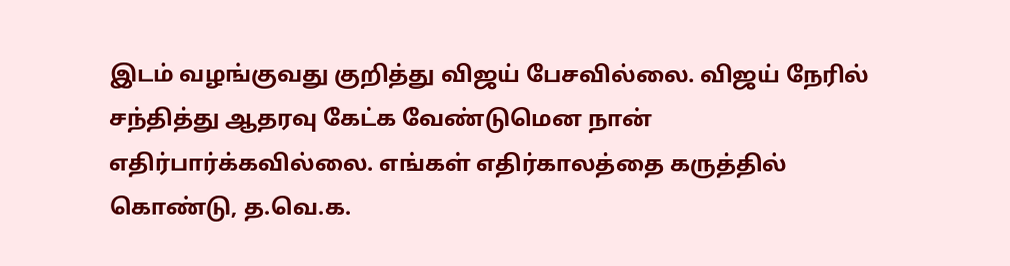இடம் வழங்குவது குறித்து விஜய் பேசவில்லை. விஜய் நேரில் சந்தித்து ஆதரவு கேட்க வேண்டுமென நான் எதிர்பார்க்கவில்லை. எங்கள் எதிர்காலத்தை கருத்தில் கொண்டு, த.வெ.க.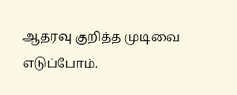ஆதரவு குறித்த முடிவை எடுப்போம்.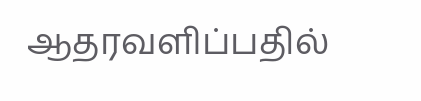ஆதரவளிப்பதில்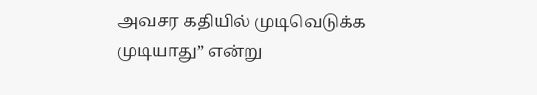அவசர கதியில் முடிவெடுக்க முடியாது” என்று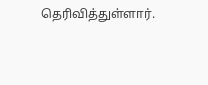தெரிவித்துள்ளார்.